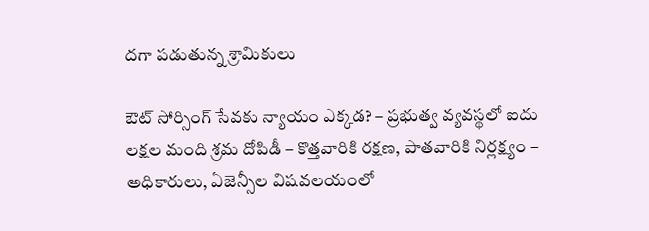దగా పడుతున్న శ్రామికులు

ఔట్ సోర్సింగ్ సేవకు న్యాయం ఎక్కడ? – ప్రభుత్వ వ్యవస్థలో ఐదు లక్షల మంది శ్రమ దోపిడీ – కొత్తవారికి రక్షణ, పాతవారికి నిర్లక్ష్యం – అధికారులు, ఏజెన్సీల విషవలయంలో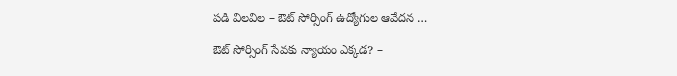పడి విలవిల – ఔట్ సోర్సింగ్ ఉద్యోగుల ఆవేదన …

ఔట్ సోర్సింగ్ సేవకు న్యాయం ఎక్కడ? –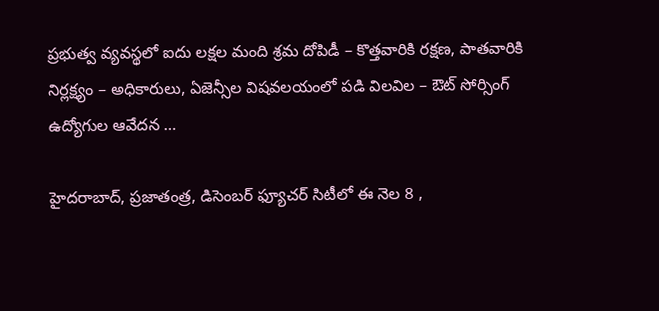ప్రభుత్వ వ్యవస్థలో ఐదు లక్షల మంది శ్రమ దోపిడీ – కొత్తవారికి రక్షణ, పాతవారికి నిర్లక్ష్యం – అధికారులు, ఏజెన్సీల విషవలయంలో పడి విలవిల – ఔట్ సోర్సింగ్ ఉద్యోగుల ఆవేదన …

హైదరాబాద్, ప్రజాతంత్ర, డిసెంబర్ ఫ్యూచర్ సిటీలో ఈ నెల 8 ,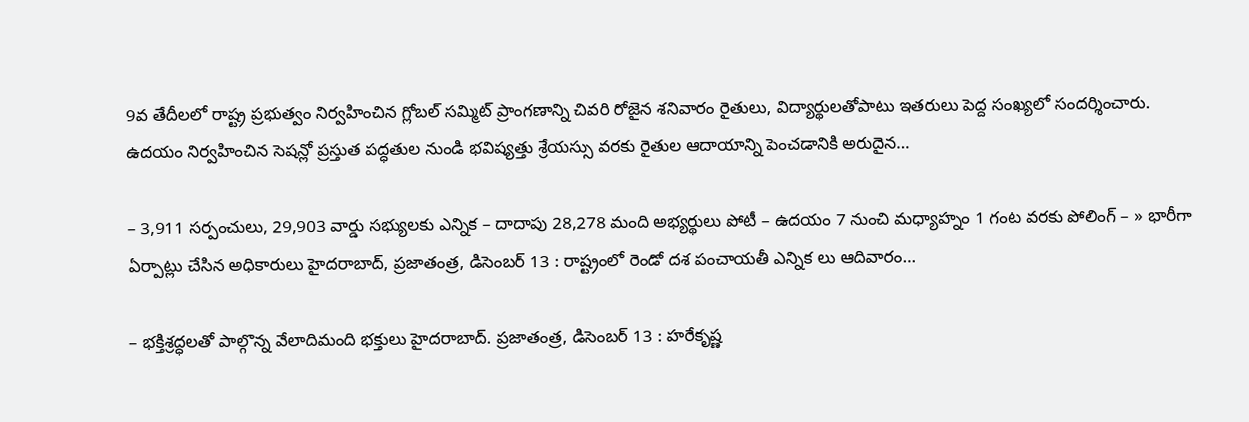9వ తేదీలలో రాష్ట్ర ప్రభుత్వం నిర్వహించిన గ్లోబల్ సమ్మిట్ ప్రాంగణాన్ని చివరి రోజైన శనివారం రైతులు, విద్యార్థులతోపాటు ఇతరులు పెద్ద సంఖ్యలో సందర్శించారు. ఉదయం నిర్వహించిన సెషన్లో ప్రస్తుత పద్ధతుల నుండి భవిష్యత్తు శ్రేయస్సు వరకు రైతుల ఆదాయాన్ని పెంచడానికి అరుదైన…

– 3,911 సర్పంచులు, 29,903 వార్డు సభ్యులకు ఎన్నిక – దాదాపు 28,278 మంది అభ్యర్థులు పోటీ – ఉదయం 7 నుంచి మధ్యాహ్నం 1 గంట వరకు పోలింగ్ – » భారీగా ఏర్పాట్లు చేసిన అధికారులు హైదరాబాద్, ప్రజాతంత్ర, డిసెంబర్ 13 : రాష్ట్రంలో రెండో దశ పంచాయతీ ఎన్నిక లు ఆదివారం…

– భక్తిశ్రద్ధలతో పాల్గొన్న వేలాదిమంది భక్తులు హైదరాబాద్. ప్రజాతంత్ర, డిసెంబర్ 13 : హరేకృష్ణ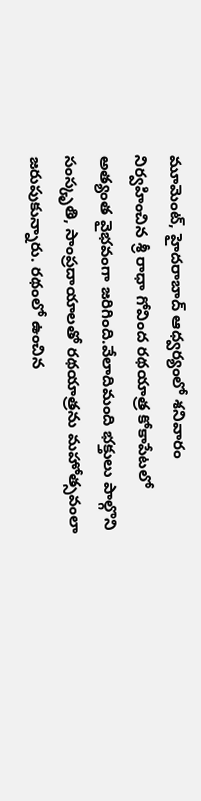మూమెంట్, హైదరాబాద్ ఆధ్వర్యంలో శనివారం నిర్వహించిన శ్రీ రాధా గోవింద రథయాత్ర కోకాపేటలో అత్యంత వైభవంగా జరిగింది.వేలాదిమంది భక్తులు పాల్గొని సంస్కృతి, సాంప్రదాయాలతో రథయాత్రను మహోత్సవంలా జరుపుకున్నారు. రథంలో ఉంచిన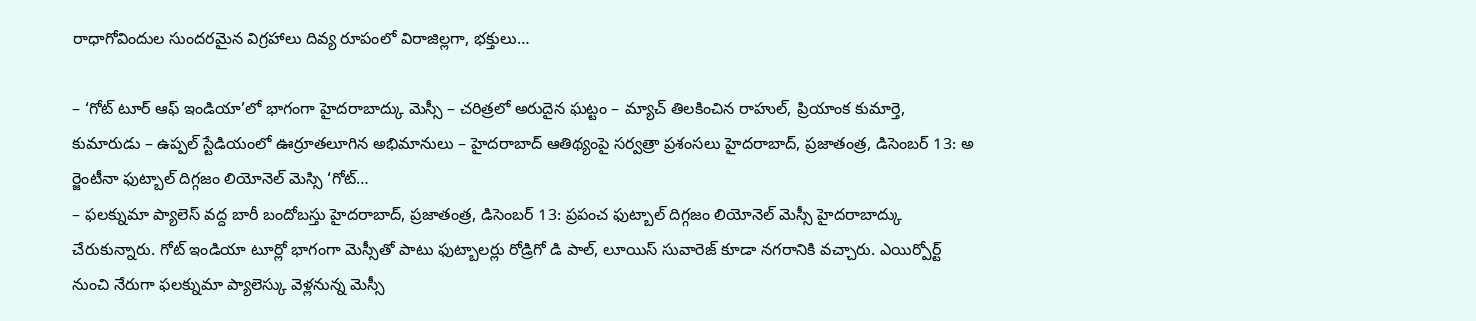రాధాగోవిందుల సుందరమైన విగ్రహాలు దివ్య రూపంలో విరాజిల్లగా, భక్తులు…

– ‘గోట్ టూర్ ఆఫ్ ఇండియా’లో భాగంగా హైదరాబాద్కు మెస్సీ – చరిత్రలో అరుదైన ఘట్టం – మ్యాచ్ తిలకించిన రాహుల్, ప్రియాంక కుమార్తె, కుమారుడు – ఉప్పల్ స్టేడియంలో ఊర్రూతలూగిన అభిమానులు – హైదరాబాద్ ఆతిథ్యంపై సర్వత్రా ప్రశంసలు హైదరాబాద్, ప్రజాతంత్ర, డిసెంబర్ 13: అ ర్జెంటీనా ఫుట్బాల్ దిగ్గజం లియోనెల్ మెస్సి ‘గోట్…
– ఫలక్నుమా ప్యాలెస్ వద్ద బారీ బందోబస్తు హైదరాబాద్, ప్రజాతంత్ర, డిసెంబర్ 13: ప్రపంచ ఫుట్బాల్ దిగ్గజం లియోనెల్ మెస్సీ హైదరాబాద్కు చేరుకున్నారు. గోట్ ఇండియా టూర్లో భాగంగా మెస్సీతో పాటు ఫుట్బాలర్లు రోడ్రిగో డి పాల్, లూయిస్ సువారెజ్ కూడా నగరానికి వచ్చారు. ఎయిర్పోర్ట్ నుంచి నేరుగా ఫలక్నుమా ప్యాలెస్కు వెళ్లనున్న మెస్సీ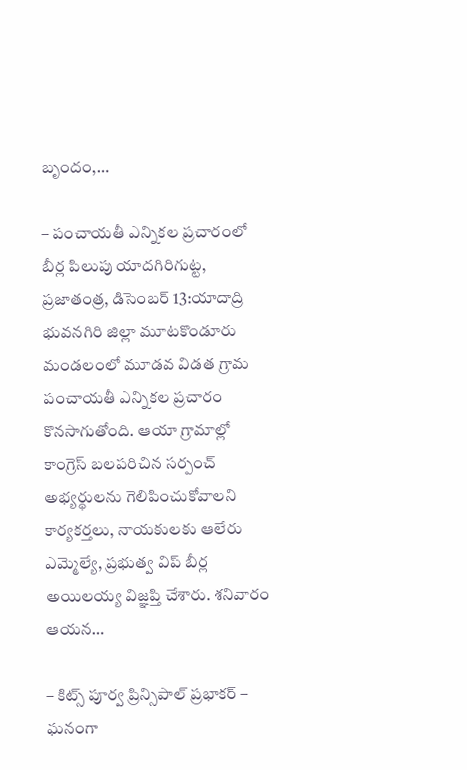బృందం,…

– పంచాయతీ ఎన్నికల ప్రచారంలో బీర్ల పిలుపు యాదగిరిగుట్ట, ప్రజాతంత్ర, డిసెంబర్ 13:యాదాద్రి భువనగిరి జిల్లా మూటకొండూరు మండలంలో మూడవ విడత గ్రామ పంచాయతీ ఎన్నికల ప్రచారం కొనసాగుతోంది. ఆయా గ్రామాల్లో కాంగ్రెస్ బలపరిచిన సర్పంచ్ అభ్యర్థులను గెలిపించుకోవాలని కార్యకర్తలు, నాయకులకు ఆలేరు ఎమ్మెల్యే, ప్రభుత్వ విప్ బీర్ల అయిలయ్య విజ్ఞప్తి చేశారు. శనివారం ఆయన…

– కిట్స్ పూర్వ ప్రిన్సిపాల్ ప్రభాకర్ – ఘనంగా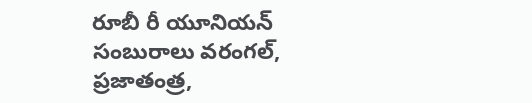రూబీ రీ యూనియన్ సంబురాలు వరంగల్, ప్రజాతంత్ర,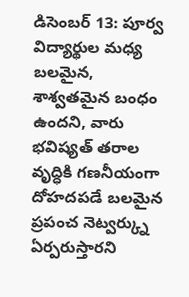డిసెంబర్ 13: పూర్వ విద్యార్థుల మధ్య బలమైన, శాశ్వతమైన బంధం ఉందని, వారు భవిష్యత్ తరాల వృద్ధికి గణనీయంగా దోహదపడే బలమైన ప్రపంచ నెట్వర్క్ను ఏర్పరుస్తారని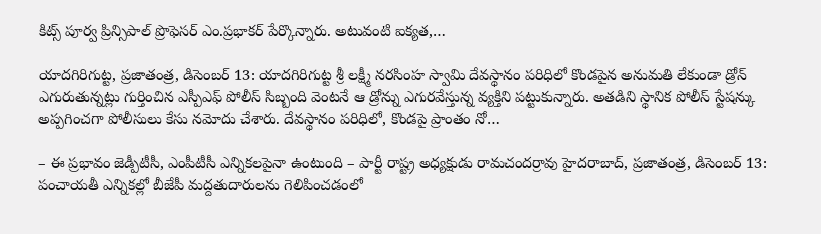కిట్స్ పూర్వ ప్రిన్సిపాల్ ప్రొఫెసర్ ఎం.ప్రభాకర్ పేర్కొన్నారు. అటువంటి ఐక్యత,…

యాదగిరిగుట్ట, ప్రజాతంత్ర, డిసెంబర్ 13: యాదగిరిగుట్ట శ్రీ లక్ష్మీ నరసింహ స్వామి దేవస్థానం పరిధిలో కొండపైన అనుమతి లేకుండా డ్రోన్ ఎగురుతున్నట్లు గుర్తించిన ఎస్పీఎఫ్ పోలీస్ సిబ్బంది వెంటనే ఆ డ్రోన్ను ఎగురవేస్తున్న వ్యక్తిని పట్టుకున్నారు. అతడిని స్థానిక పోలీస్ స్టేషన్కు అప్పగించగా పోలీసులు కేసు నమోదు చేశారు. దేవస్థానం పరిధిలో, కొండపై ప్రాంతం నో…

– ఈ ప్రభావం జెడ్పీటీసీ, ఎంపీటీసీ ఎన్నికలపైనా ఉంటుంది – పార్టీ రాష్ట్ర అధ్యక్షుడు రామచందర్రావు హైదరాబాద్, ప్రజాతంత్ర, డిసెంబర్ 13: పంచాయతీ ఎన్నికల్లో బీజేపీ మద్దతుదారులను గెలిపించడంలో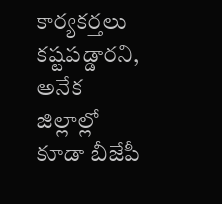కార్యకర్తలు కష్టపడ్డారని, అనేక జిల్లాల్లో కూడా బీజేపీ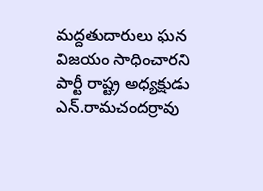మద్దతుదారులు ఘన విజయం సాధించారని పార్టీ రాష్ట్ర అధ్యక్షుడు ఎన్.రామచందర్రావు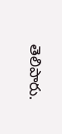తెలిపారు.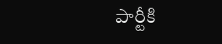పార్టీకి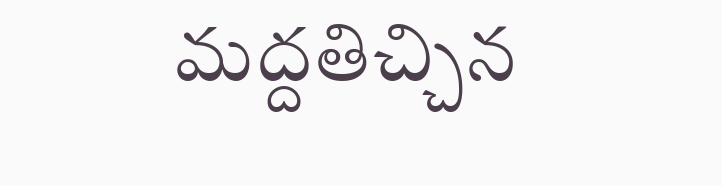మద్దతిచ్చిన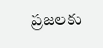ప్రజలకు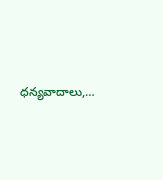ధన్యవాదాలు,…